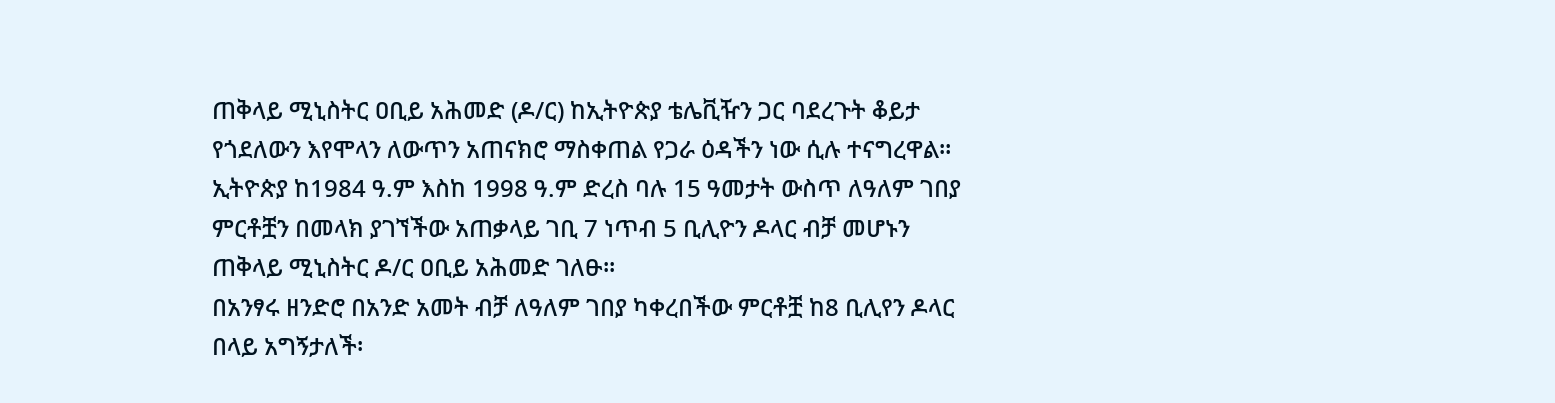ጠቅላይ ሚኒስትር ዐቢይ አሕመድ (ዶ/ር) ከኢትዮጵያ ቴሌቪዥን ጋር ባደረጉት ቆይታ
የጎደለውን እየሞላን ለውጥን አጠናክሮ ማስቀጠል የጋራ ዕዳችን ነው ሲሉ ተናግረዋል።
ኢትዮጵያ ከ1984 ዓ.ም እስከ 1998 ዓ.ም ድረስ ባሉ 15 ዓመታት ውስጥ ለዓለም ገበያ ምርቶቿን በመላክ ያገኘችው አጠቃላይ ገቢ 7 ነጥብ 5 ቢሊዮን ዶላር ብቻ መሆኑን ጠቅላይ ሚኒስትር ዶ/ር ዐቢይ አሕመድ ገለፁ፡፡
በአንፃሩ ዘንድሮ በአንድ አመት ብቻ ለዓለም ገበያ ካቀረበችው ምርቶቿ ከ8 ቢሊየን ዶላር በላይ አግኝታለች፡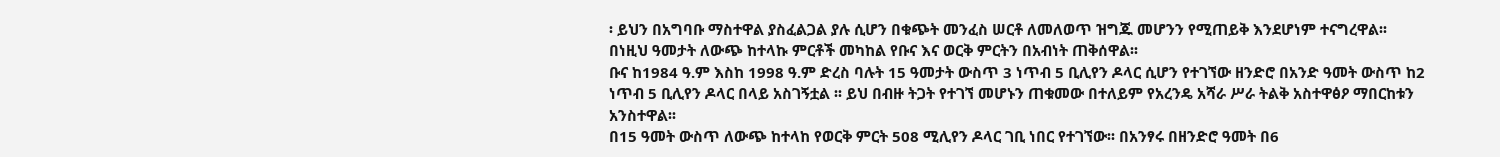፡ ይህን በአግባቡ ማስተዋል ያስፈልጋል ያሉ ሲሆን በቁጭት መንፈስ ሠርቶ ለመለወጥ ዝግጁ መሆንን የሚጠይቅ እንደሆነም ተናግረዋል፡፡
በነዚህ ዓመታት ለውጭ ከተላኩ ምርቶች መካከል የቡና እና ወርቅ ምርትን በአብነት ጠቅሰዋል፡፡
ቡና ከ1984 ዓ.ም እስከ 1998 ዓ.ም ድረስ ባሉት 15 ዓመታት ውስጥ 3 ነጥብ 5 ቢሊየን ዶላር ሲሆን የተገኘው ዘንድሮ በአንድ ዓመት ውስጥ ከ2 ነጥብ 5 ቢሊየን ዶላር በላይ አስገኝቷል ፡፡ ይህ በብዙ ትጋት የተገኘ መሆኑን ጠቁመው በተለይም የአረንዴ አሻራ ሥራ ትልቅ አስተዋፅዖ ማበርከቱን አንስተዋል፡፡
በ15 ዓመት ውስጥ ለውጭ ከተላከ የወርቅ ምርት 508 ሚሊየን ዶላር ገቢ ነበር የተገኘው፡፡ በአንፃሩ በዘንድሮ ዓመት በ6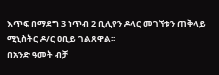እጥፍ በማደግ 3 ነጥብ 2 ቢሊየን ዶላር መገኘቱን ጠቅላይ ሚኒስትር ዶ/ር ዐቢይ ገልጸዋል፡፡
በአንድ ዓመት ብቻ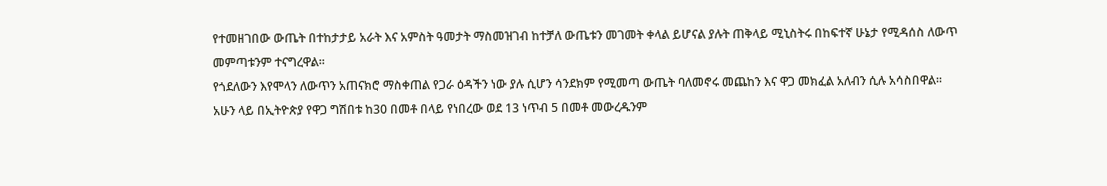የተመዘገበው ውጤት በተከታታይ አራት እና አምስት ዓመታት ማስመዝገብ ከተቻለ ውጤቱን መገመት ቀላል ይሆናል ያሉት ጠቅላይ ሚኒስትሩ በከፍተኛ ሁኔታ የሚዳሰስ ለውጥ መምጣቱንም ተናግረዋል፡፡
የጎደለውን እየሞላን ለውጥን አጠናክሮ ማስቀጠል የጋራ ዕዳችን ነው ያሉ ሲሆን ሳንደክም የሚመጣ ውጤት ባለመኖሩ መጨከን እና ዋጋ መክፈል አለብን ሲሉ አሳስበዋል፡፡
አሁን ላይ በኢትዮጵያ የዋጋ ግሽበቱ ከ30 በመቶ በላይ የነበረው ወደ 13 ነጥብ 5 በመቶ መውረዱንም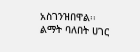አስገንዝበዋል፡፡
ልማት ባለበት ሀገር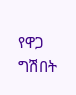የዋጋ ግሽበት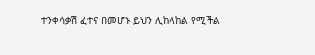ተንቀሳቃሽ ፈተና በመሆኑ ይህን ሊከላከል የሚችል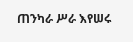ጠንካራ ሥራ እየሠሩ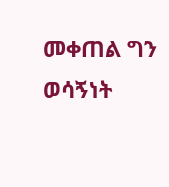መቀጠል ግን ወሳኝነት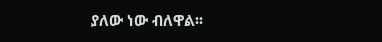ያለው ነው ብለዋል፡፡